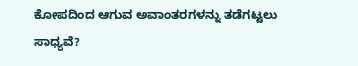ಕೋಪದಿಂದ ಆಗುವ ಅವಾಂತರಗಳನ್ನು ತಡೆಗಟ್ಟಲು ಸಾಧ್ಯವೆ?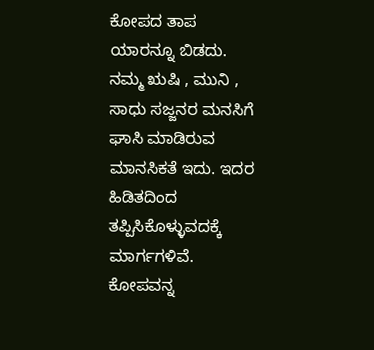ಕೋಪದ ತಾಪ ಯಾರನ್ನೂ ಬಿಡದು. ನಮ್ಮ ಋಷಿ , ಮುನಿ , ಸಾಧು ಸಜ್ಜನರ ಮನಸಿಗೆ ಘಾಸಿ ಮಾಡಿರುವ ಮಾನಸಿಕತೆ ಇದು. ಇದರ ಹಿಡಿತದಿಂದ ತಪ್ಪಿಸಿಕೊಳ್ಳುವದಕ್ಕೆ ಮಾರ್ಗಗಳಿವೆ. ಕೋಪವನ್ನ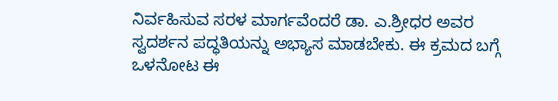ನಿರ್ವಹಿಸುವ ಸರಳ ಮಾರ್ಗವೆಂದರೆ ಡಾ. ಎ.ಶ್ರೀಧರ ಅವರ ಸ್ವದರ್ಶನ ಪದ್ಧತಿಯನ್ನು ಅಭ್ಯಾಸ ಮಾಡಬೇಕು. ಈ ಕ್ರಮದ ಬಗ್ಗೆ ಒಳನೋಟ ಈ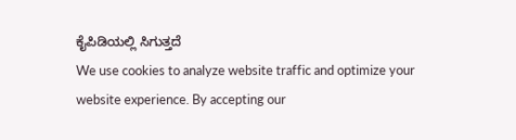ಕೈಪಿಡಿಯಲ್ಲಿ ಸಿಗುತ್ತದೆ
We use cookies to analyze website traffic and optimize your website experience. By accepting our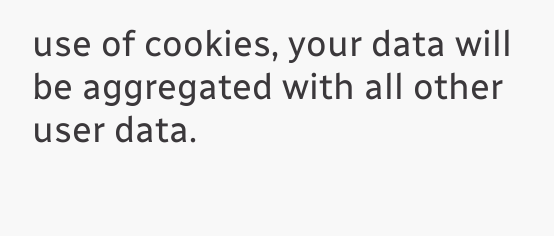use of cookies, your data will be aggregated with all other user data.